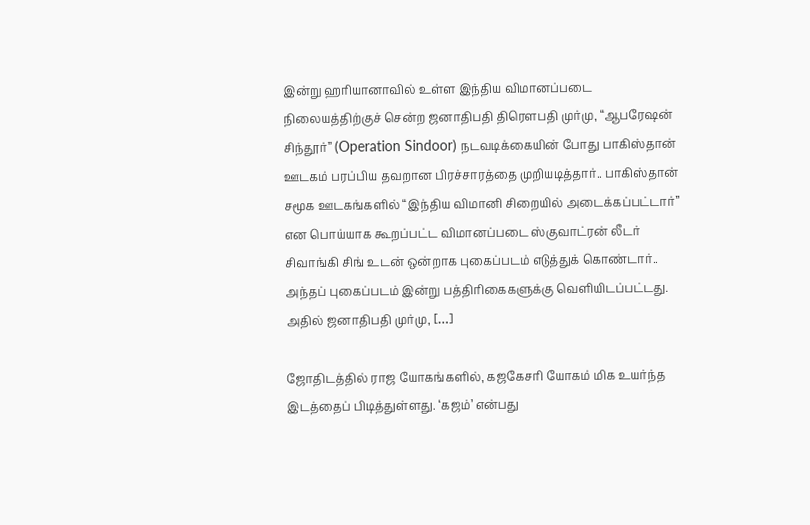இன்று ஹரியானாவில் உள்ள இந்திய விமானப்படை நிலையத்திற்குச் சென்ற ஜனாதிபதி திரௌபதி முர்மு, “ஆபரேஷன் சிந்தூர்” (Operation Sindoor) நடவடிக்கையின் போது பாகிஸ்தான் ஊடகம் பரப்பிய தவறான பிரச்சாரத்தை முறியடித்தார்.. பாகிஸ்தான் சமூக ஊடகங்களில் “இந்திய விமானி சிறையில் அடைக்கப்பட்டார்” என பொய்யாக கூறப்பட்ட விமானப்படை ஸ்குவாட்ரன் லீடர் சிவாங்கி சிங் உடன் ஒன்றாக புகைப்படம் எடுத்துக் கொண்டார்.. அந்தப் புகைப்படம் இன்று பத்திரிகைகளுக்கு வெளியிடப்பட்டது. அதில் ஜனாதிபதி முர்மு, […]

ஜோதிடத்தில் ராஜ யோகங்களில், கஜகேசரி யோகம் மிக உயர்ந்த இடத்தைப் பிடித்துள்ளது. ‘கஜம்’ என்பது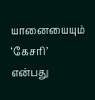யானையையும் ‘கேசரி’ என்பது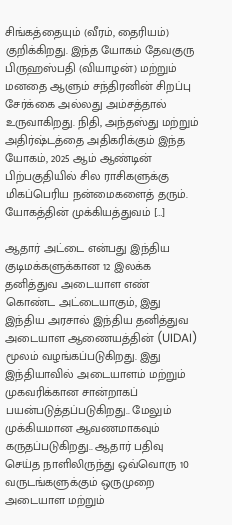சிங்கத்தையும் (வீரம், தைரியம்) குறிக்கிறது. இந்த யோகம் தேவகுரு பிருஹஸ்பதி (வியாழன்) மற்றும் மனதை ஆளும் சந்திரனின் சிறப்பு சேர்க்கை அல்லது அம்சத்தால் உருவாகிறது. நிதி, அந்தஸ்து மற்றும் அதிர்ஷ்டத்தை அதிகரிக்கும் இந்த யோகம், 2025 ஆம் ஆண்டின் பிற்பகுதியில் சில ராசிகளுக்கு மிகப்பெரிய நன்மைகளைத் தரும். யோகத்தின் முக்கியத்துவம் […]

ஆதார் அட்டை என்பது இந்திய குடிமக்களுக்கான 12 இலக்க தனித்துவ அடையாள எண் கொண்ட அட்டையாகும், இது இந்திய அரசால் இந்திய தனித்துவ அடையாள ஆணையத்தின் (UIDAI) மூலம் வழங்கப்படுகிறது. இது இந்தியாவில் அடையாளம் மற்றும் முகவரிக்கான சான்றாகப் பயன்படுத்தப்படுகிறது.. மேலும் முக்கியமான ஆவணமாகவும் கருதப்படுகிறது.. ஆதார் பதிவு செய்த நாளிலிருந்து ஒவ்வொரு 10 வருடங்களுக்கும் ஒருமுறை அடையாள மற்றும்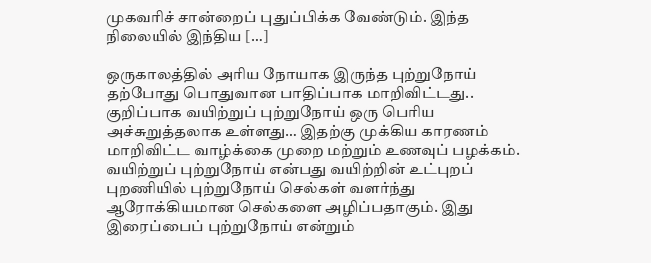முகவரிச் சான்றைப் புதுப்பிக்க வேண்டும். இந்த நிலையில் இந்திய […]

ஒருகாலத்தில் அரிய நோயாக இருந்த புற்றுநோய் தற்போது பொதுவான பாதிப்பாக மாறிவிட்டது.. குறிப்பாக வயிற்றுப் புற்றுநோய் ஒரு பெரிய அச்சுறுத்தலாக உள்ளது… இதற்கு முக்கிய காரணம் மாறிவிட்ட வாழ்க்கை முறை மற்றும் உணவுப் பழக்கம். வயிற்றுப் புற்றுநோய் என்பது வயிற்றின் உட்புறப் புறணியில் புற்றுநோய் செல்கள் வளர்ந்து ஆரோக்கியமான செல்களை அழிப்பதாகும். இது இரைப்பைப் புற்றுநோய் என்றும்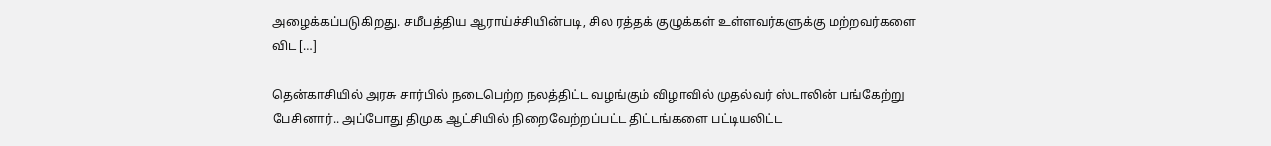அழைக்கப்படுகிறது. சமீபத்திய ஆராய்ச்சியின்படி, சில ரத்தக் குழுக்கள் உள்ளவர்களுக்கு மற்றவர்களை விட […]

தென்காசியில் அரசு சார்பில் நடைபெற்ற நலத்திட்ட வழங்கும் விழாவில் முதல்வர் ஸ்டாலின் பங்கேற்று பேசினார்.. அப்போது திமுக ஆட்சியில் நிறைவேற்றப்பட்ட திட்டங்களை பட்டியலிட்ட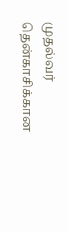முதல்வர் தென்காசிக்கான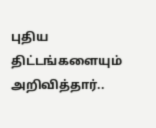புதிய திட்டங்களையும் அறிவித்தார்..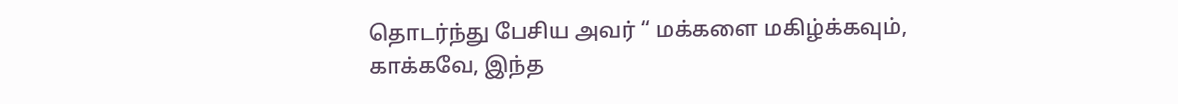தொடர்ந்து பேசிய அவர் “ மக்களை மகிழ்க்கவும், காக்கவே, இந்த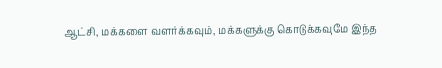ஆட்சி, மக்களை வளர்க்கவும், மக்களுக்கு கொடுக்கவுமே இந்த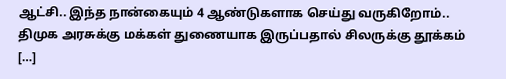ஆட்சி.. இந்த நான்கையும் 4 ஆண்டுகளாக செய்து வருகிறோம்.. திமுக அரசுக்கு மக்கள் துணையாக இருப்பதால் சிலருக்கு தூக்கம் […]